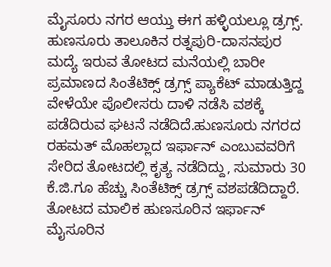ಮೈಸೂರು ನಗರ ಆಯ್ತು ಈಗ ಹಳ್ಳಿಯಲ್ಲೂ ಡ್ರಗ್ಸ್. ಹುಣಸೂರು ತಾಲೂಕಿನ ರತ್ನಪುರಿ-ದಾಸನಪುರ ಮದ್ಯೆ ಇರುವ ತೋಟದ ಮನೆಯಲ್ಲಿ ಬಾರೀ ಪ್ರಮಾಣದ ಸಿಂತೆಟಿಕ್ಸ್ ಡ್ರಗ್ಸ್ ಪ್ಯಾಕೆಟ್ ಮಾಡುತ್ತಿದ್ದ ವೇಳೆಯೇ ಪೊಲೀಸರು ದಾಳಿ ನಡೆಸಿ ವಶಕ್ಕೆ ಪಡೆದಿರುವ ಘಟನೆ ನಡೆದಿದೆ.ಹುಣಸೂರು ನಗರದ ರಹಮತ್ ಮೊಹಲ್ಲಾದ ಇರ್ಫಾನ್ ಎಂಬುವವರಿಗೆ ಸೇರಿದ ತೋಟದಲ್ಲಿ ಕೃತ್ಯ ನಡೆದಿದ್ದು, ಸುಮಾರು 30 ಕೆ.ಜಿ.ಗೂ ಹೆಚ್ಚು ಸಿಂತೆಟಿಕ್ಸ್ ಡ್ರಗ್ಸ್ ವಶಪಡೆದಿದ್ದಾರೆ.
ತೋಟದ ಮಾಲಿಕ ಹುಣಸೂರಿನ ಇರ್ಫಾನ್ ಮೈಸೂರಿನ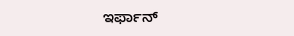ಇರ್ಫಾನ್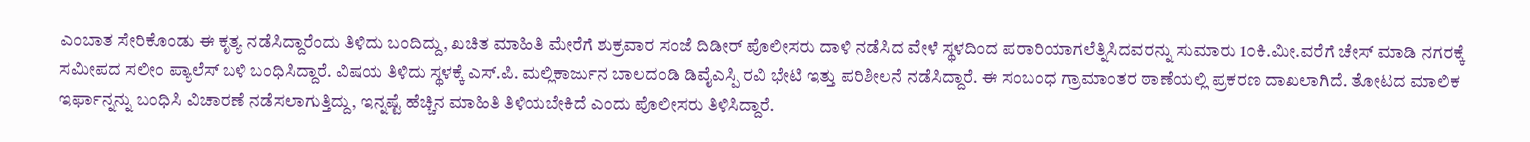ಎಂಬಾತ ಸೇರಿಕೊಂಡು ಈ ಕೃತ್ಯ ನಡೆಸಿದ್ದಾರೆಂದು ತಿಳಿದು ಬಂದಿದ್ದು, ಖಚಿತ ಮಾಹಿತಿ ಮೇರೆಗೆ ಶುಕ್ರವಾರ ಸಂಜೆ ದಿಡೀರ್ ಪೊಲೀಸರು ದಾಳಿ ನಡೆಸಿದ ವೇಳೆ ಸ್ಥಳದಿಂದ ಪರಾರಿಯಾಗಲೆತ್ನಿಸಿದವರನ್ನು ಸುಮಾರು 1೦ಕಿ.ಮೀ.ವರೆಗೆ ಚೇಸ್ ಮಾಡಿ ನಗರಕ್ಕೆ ಸಮೀಪದ ಸಲೀಂ ಪ್ಯಾಲೆಸ್ ಬಳಿ ಬಂಧಿಸಿದ್ದಾರೆ. ವಿಷಯ ತಿಳಿದು ಸ್ಥಳಕ್ಕೆ ಎಸ್.ಪಿ. ಮಲ್ಲಿಕಾರ್ಜುನ ಬಾಲದಂಡಿ ಡಿವೈಎಸ್ಪಿ ರವಿ ಭೇಟಿ ಇತ್ತು ಪರಿಶೀಲನೆ ನಡೆಸಿದ್ದಾರೆ. ಈ ಸಂಬಂಧ ಗ್ರಾಮಾಂತರ ಠಾಣೆಯಲ್ಲಿ ಪ್ರಕರಣ ದಾಖಲಾಗಿದೆ. ತೋಟದ ಮಾಲಿಕ ಇರ್ಫಾನ್ನನ್ನು ಬಂಧಿಸಿ ವಿಚಾರಣೆ ನಡೆಸಲಾಗುತ್ತಿದ್ದು, ಇನ್ನಷ್ಟೆ ಹೆಚ್ಚಿನ ಮಾಹಿತಿ ತಿಳಿಯಬೇಕಿದೆ ಎಂದು ಪೊಲೀಸರು ತಿಳಿಸಿದ್ದಾರೆ.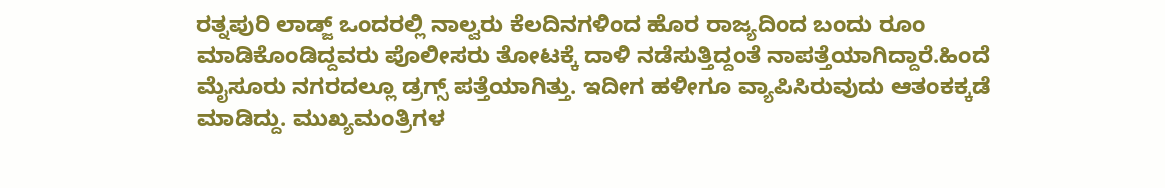ರತ್ನಪುರಿ ಲಾಡ್ಜ್ ಒಂದರಲ್ಲಿ ನಾಲ್ವರು ಕೆಲದಿನಗಳಿಂದ ಹೊರ ರಾಜ್ಯದಿಂದ ಬಂದು ರೂಂ ಮಾಡಿಕೊಂಡಿದ್ದವರು ಪೊಲೀಸರು ತೋಟಕ್ಕೆ ದಾಳಿ ನಡೆಸುತ್ತಿದ್ದಂತೆ ನಾಪತ್ತೆಯಾಗಿದ್ದಾರೆ.ಹಿಂದೆ ಮೈಸೂರು ನಗರದಲ್ಲೂ ಡ್ರಗ್ಸ್ ಪತ್ತೆಯಾಗಿತ್ತು. ಇದೀಗ ಹಳೀಗೂ ವ್ಯಾಪಿಸಿರುವುದು ಆತಂಕಕ್ಕಡೆ ಮಾಡಿದ್ದು. ಮುಖ್ಯಮಂತ್ರಿಗಳ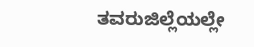ತವರುಜಿಲ್ಲೆಯಲ್ಲೇ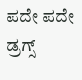ಪದೇ ಪದೇ ಡ್ರಗ್ಸ್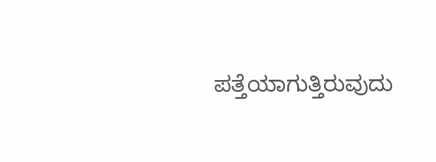ಪತ್ತೆಯಾಗುತ್ತಿರುವುದು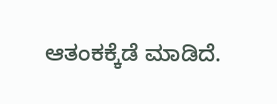ಆತಂಕಕ್ಕೆಡೆ ಮಾಡಿದೆ.